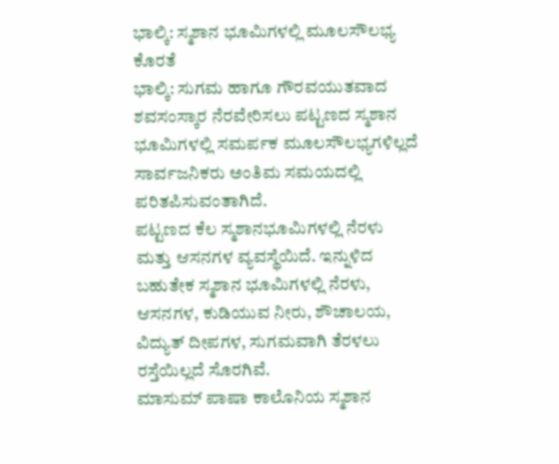ಭಾಲ್ಕಿ: ಸ್ಮಶಾನ ಭೂಮಿಗಳಲ್ಲಿ ಮೂಲಸೌಲಭ್ಯ ಕೊರತೆ
ಭಾಲ್ಕಿ: ಸುಗಮ ಹಾಗೂ ಗೌರವಯುತವಾದ ಶವಸಂಸ್ಕಾರ ನೆರವೇರಿಸಲು ಪಟ್ಟಣದ ಸ್ಮಶಾನ ಭೂಮಿಗಳಲ್ಲಿ ಸಮರ್ಪಕ ಮೂಲಸೌಲಭ್ಯಗಳಿಲ್ಲದೆ ಸಾರ್ವಜನಿಕರು ಅಂತಿಮ ಸಮಯದಲ್ಲಿ ಪರಿತಪಿಸುವಂತಾಗಿದೆ.
ಪಟ್ಟಣದ ಕೆಲ ಸ್ಮಶಾನಭೂಮಿಗಳಲ್ಲಿ ನೆರಳು ಮತ್ತು ಆಸನಗಳ ವ್ಯವಸ್ಥೆಯಿದೆ. ಇನ್ನುಳಿದ ಬಹುತೇಕ ಸ್ಮಶಾನ ಭೂಮಿಗಳಲ್ಲಿ ನೆರಳು, ಆಸನಗಳ, ಕುಡಿಯುವ ನೀರು, ಶೌಚಾಲಯ, ವಿದ್ಯುತ್ ದೀಪಗಳ, ಸುಗಮವಾಗಿ ತೆರಳಲು ರಸ್ತೆಯಿಲ್ಲದೆ ಸೊರಗಿವೆ.
ಮಾಸುಮ್ ಪಾಷಾ ಕಾಲೊನಿಯ ಸ್ಮಶಾನ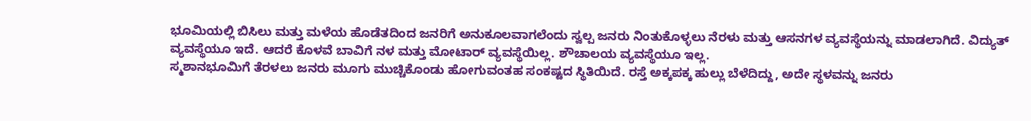ಭೂಮಿಯಲ್ಲಿ ಬಿಸಿಲು ಮತ್ತು ಮಳೆಯ ಹೊಡೆತದಿಂದ ಜನರಿಗೆ ಅನುಕೂಲವಾಗಲೆಂದು ಸ್ವಲ್ಪ ಜನರು ನಿಂತುಕೊಳ್ಳಲು ನೆರಳು ಮತ್ತು ಆಸನಗಳ ವ್ಯವಸ್ಥೆಯನ್ನು ಮಾಡಲಾಗಿದೆ. ವಿದ್ಯುತ್ ವ್ಯವಸ್ಥೆಯೂ ಇದೆ. ಆದರೆ ಕೊಳವೆ ಬಾವಿಗೆ ನಳ ಮತ್ತು ಮೋಟಾರ್ ವ್ಯವಸ್ಥೆಯಿಲ್ಲ. ಶೌಚಾಲಯ ವ್ಯವಸ್ಥೆಯೂ ಇಲ್ಲ.
ಸ್ಮಶಾನಭೂಮಿಗೆ ತೆರಳಲು ಜನರು ಮೂಗು ಮುಚ್ಚಿಕೊಂಡು ಹೋಗುವಂತಹ ಸಂಕಷ್ಟದ ಸ್ಥಿತಿಯಿದೆ. ರಸ್ತೆ ಅಕ್ಕಪಕ್ಕ ಹುಲ್ಲು ಬೆಳೆದಿದ್ದು, ಅದೇ ಸ್ಥಳವನ್ನು ಜನರು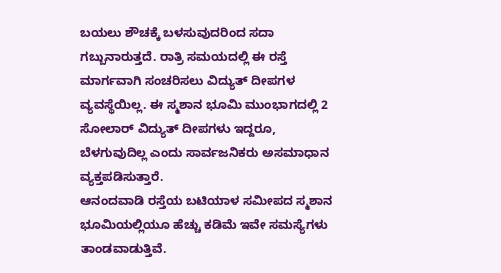ಬಯಲು ಶೌಚಕ್ಕೆ ಬಳಸುವುದರಿಂದ ಸದಾ ಗಬ್ಬುನಾರುತ್ತದೆ. ರಾತ್ರಿ ಸಮಯದಲ್ಲಿ ಈ ರಸ್ತೆ ಮಾರ್ಗವಾಗಿ ಸಂಚರಿಸಲು ವಿದ್ಯುತ್ ದೀಪಗಳ ವ್ಯವಸ್ಥೆಯಿಲ್ಲ. ಈ ಸ್ಮಶಾನ ಭೂಮಿ ಮುಂಭಾಗದಲ್ಲಿ 2 ಸೋಲಾರ್ ವಿದ್ಯುತ್ ದೀಪಗಳು ಇದ್ದರೂ, ಬೆಳಗುವುದಿಲ್ಲ ಎಂದು ಸಾರ್ವಜನಿಕರು ಅಸಮಾಧಾನ ವ್ಯಕ್ತಪಡಿಸುತ್ತಾರೆ.
ಆನಂದವಾಡಿ ರಸ್ತೆಯ ಬಟಿಯಾಳ ಸಮೀಪದ ಸ್ಮಶಾನ ಭೂಮಿಯಲ್ಲಿಯೂ ಹೆಚ್ಚು ಕಡಿಮೆ ಇವೇ ಸಮಸ್ಯೆಗಳು ತಾಂಡವಾಡುತ್ತಿವೆ.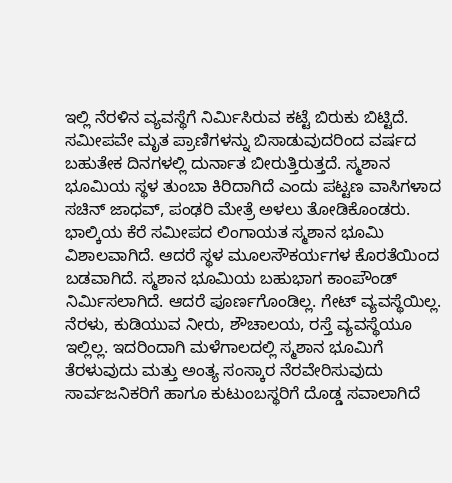ಇಲ್ಲಿ ನೆರಳಿನ ವ್ಯವಸ್ಥೆಗೆ ನಿರ್ಮಿಸಿರುವ ಕಟ್ಟೆ ಬಿರುಕು ಬಿಟ್ಟಿದೆ. ಸಮೀಪವೇ ಮೃತ ಪ್ರಾಣಿಗಳನ್ನು ಬಿಸಾಡುವುದರಿಂದ ವರ್ಷದ ಬಹುತೇಕ ದಿನಗಳಲ್ಲಿ ದುರ್ನಾತ ಬೀರುತ್ತಿರುತ್ತದೆ. ಸ್ಮಶಾನ ಭೂಮಿಯ ಸ್ಥಳ ತುಂಬಾ ಕಿರಿದಾಗಿದೆ ಎಂದು ಪಟ್ಟಣ ವಾಸಿಗಳಾದ ಸಚಿನ್ ಜಾಧವ್, ಪಂಢರಿ ಮೇತ್ರೆ ಅಳಲು ತೋಡಿಕೊಂಡರು.
ಭಾಲ್ಕಿಯ ಕೆರೆ ಸಮೀಪದ ಲಿಂಗಾಯತ ಸ್ಮಶಾನ ಭೂಮಿ ವಿಶಾಲವಾಗಿದೆ. ಆದರೆ ಸ್ಥಳ ಮೂಲಸೌಕರ್ಯಗಳ ಕೊರತೆಯಿಂದ ಬಡವಾಗಿದೆ. ಸ್ಮಶಾನ ಭೂಮಿಯ ಬಹುಭಾಗ ಕಾಂಪೌಂಡ್ ನಿರ್ಮಿಸಲಾಗಿದೆ. ಆದರೆ ಪೂರ್ಣಗೊಂಡಿಲ್ಲ. ಗೇಟ್ ವ್ಯವಸ್ಥೆಯಿಲ್ಲ. ನೆರಳು, ಕುಡಿಯುವ ನೀರು, ಶೌಚಾಲಯ, ರಸ್ತೆ ವ್ಯವಸ್ಥೆಯೂ ಇಲ್ಲಿಲ್ಲ. ಇದರಿಂದಾಗಿ ಮಳೆಗಾಲದಲ್ಲಿ ಸ್ಮಶಾನ ಭೂಮಿಗೆ ತೆರಳುವುದು ಮತ್ತು ಅಂತ್ಯ ಸಂಸ್ಕಾರ ನೆರವೇರಿಸುವುದು ಸಾರ್ವಜನಿಕರಿಗೆ ಹಾಗೂ ಕುಟುಂಬಸ್ಥರಿಗೆ ದೊಡ್ಡ ಸವಾಲಾಗಿದೆ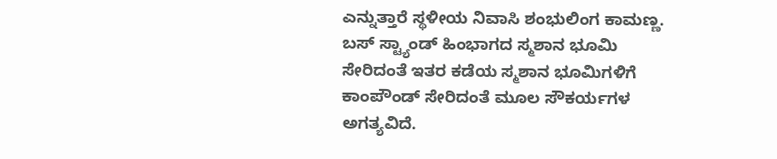ಎನ್ನುತ್ತಾರೆ ಸ್ಥಳೀಯ ನಿವಾಸಿ ಶಂಭುಲಿಂಗ ಕಾಮಣ್ಣ.
ಬಸ್ ಸ್ಟ್ಯಾಂಡ್ ಹಿಂಭಾಗದ ಸ್ಮಶಾನ ಭೂಮಿ ಸೇರಿದಂತೆ ಇತರ ಕಡೆಯ ಸ್ಮಶಾನ ಭೂಮಿಗಳಿಗೆ ಕಾಂಪೌಂಡ್ ಸೇರಿದಂತೆ ಮೂಲ ಸೌಕರ್ಯಗಳ ಅಗತ್ಯವಿದೆ.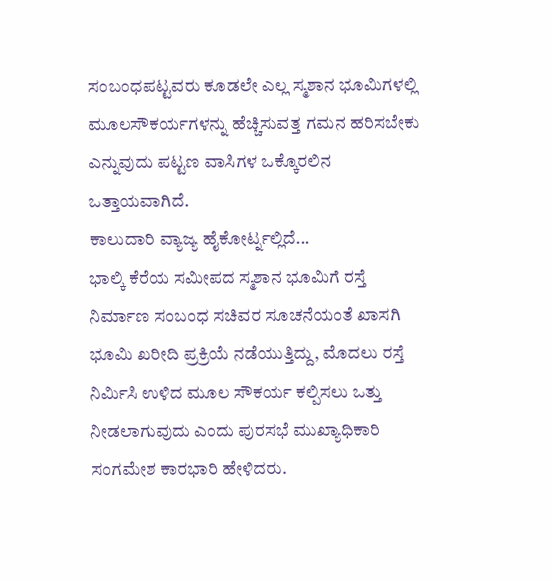ಸಂಬಂಧಪಟ್ಟವರು ಕೂಡಲೇ ಎಲ್ಲ ಸ್ಮಶಾನ ಭೂಮಿಗಳಲ್ಲಿ ಮೂಲಸೌಕರ್ಯಗಳನ್ನು ಹೆಚ್ಚಿಸುವತ್ತ ಗಮನ ಹರಿಸಬೇಕು ಎನ್ನುವುದು ಪಟ್ಟಣ ವಾಸಿಗಳ ಒಕ್ಕೊರಲಿನ ಒತ್ತಾಯವಾಗಿದೆ.
ಕಾಲುದಾರಿ ವ್ಯಾಜ್ಯ ಹೈಕೋರ್ಟ್ನಲ್ಲಿದೆ...
ಭಾಲ್ಕಿ ಕೆರೆಯ ಸಮೀಪದ ಸ್ಮಶಾನ ಭೂಮಿಗೆ ರಸ್ತೆ ನಿರ್ಮಾಣ ಸಂಬಂಧ ಸಚಿವರ ಸೂಚನೆಯಂತೆ ಖಾಸಗಿ ಭೂಮಿ ಖರೀದಿ ಪ್ರಕ್ರಿಯೆ ನಡೆಯುತ್ತಿದ್ದು, ಮೊದಲು ರಸ್ತೆ ನಿರ್ಮಿಸಿ ಉಳಿದ ಮೂಲ ಸೌಕರ್ಯ ಕಲ್ಪಿಸಲು ಒತ್ತು ನೀಡಲಾಗುವುದು ಎಂದು ಪುರಸಭೆ ಮುಖ್ಯಾಧಿಕಾರಿ ಸಂಗಮೇಶ ಕಾರಭಾರಿ ಹೇಳಿದರು.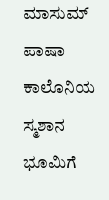ಮಾಸುಮ್ ಪಾಷಾ ಕಾಲೊನಿಯ ಸ್ಮಶಾನ ಭೂಮಿಗೆ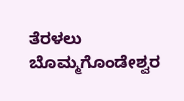ತೆರಳಲು ಬೊಮ್ಮಗೊಂಡೇಶ್ವರ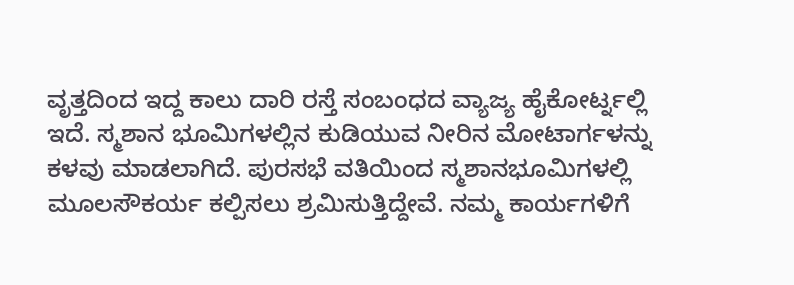ವೃತ್ತದಿಂದ ಇದ್ದ ಕಾಲು ದಾರಿ ರಸ್ತೆ ಸಂಬಂಧದ ವ್ಯಾಜ್ಯ ಹೈಕೋರ್ಟ್ನಲ್ಲಿ ಇದೆ. ಸ್ಮಶಾನ ಭೂಮಿಗಳಲ್ಲಿನ ಕುಡಿಯುವ ನೀರಿನ ಮೋಟಾರ್ಗಳನ್ನು ಕಳವು ಮಾಡಲಾಗಿದೆ. ಪುರಸಭೆ ವತಿಯಿಂದ ಸ್ಮಶಾನಭೂಮಿಗಳಲ್ಲಿ ಮೂಲಸೌಕರ್ಯ ಕಲ್ಪಿಸಲು ಶ್ರಮಿಸುತ್ತಿದ್ದೇವೆ. ನಮ್ಮ ಕಾರ್ಯಗಳಿಗೆ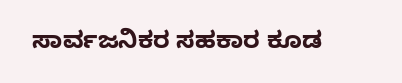ಸಾರ್ವಜನಿಕರ ಸಹಕಾರ ಕೂಡ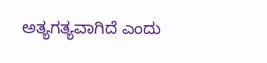ಅತ್ಯಗತ್ಯವಾಗಿದೆ ಎಂದು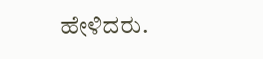ಹೇಳಿದರು.